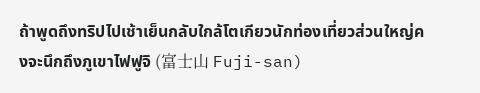ถ้าพูดถึงทริปไปเช้าเย็นกลับใกล้โตเกียวนักท่องเที่ยวส่วนใหญ่คงจะนึกถึงภูเขาไฟฟูจิ (富士山 Fuji-san)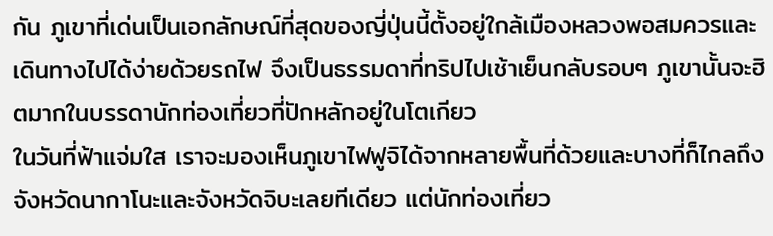กัน ภูเขาที่เด่นเป็นเอกลักษณ์ที่สุดของญี่ปุ่นนี้ตั้งอยู่ใกล้เมืองหลวงพอสมควรและเดินทางไปได้ง่ายด้วยรถไฟ จึงเป็นธรรมดาที่ทริปไปเช้าเย็นกลับรอบๆ ภูเขานั้นจะฮิตมากในบรรดานักท่องเที่ยวที่ปักหลักอยู่ในโตเกียว
ในวันที่ฟ้าแจ่มใส เราจะมองเห็นภูเขาไฟฟูจิได้จากหลายพื้นที่ด้วยและบางที่ก็ไกลถึงจังหวัดนากาโนะและจังหวัดจิบะเลยทีเดียว แต่นักท่องเที่ยว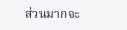ส่วนมากจะ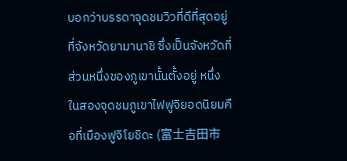บอกว่าบรรดาจุดชมวิวที่ดีที่สุดอยู่ที่จังหวัดยามานาชิ ซึ่งเป็นจังหวัดที่ส่วนหนึ่งของภูเขานั้นตั้งอยู่ หนึ่งในสองจุดชมภูเขาไฟฟูจิยอดนิยมคือที่เมืองฟูจิโยชิดะ (富士吉田市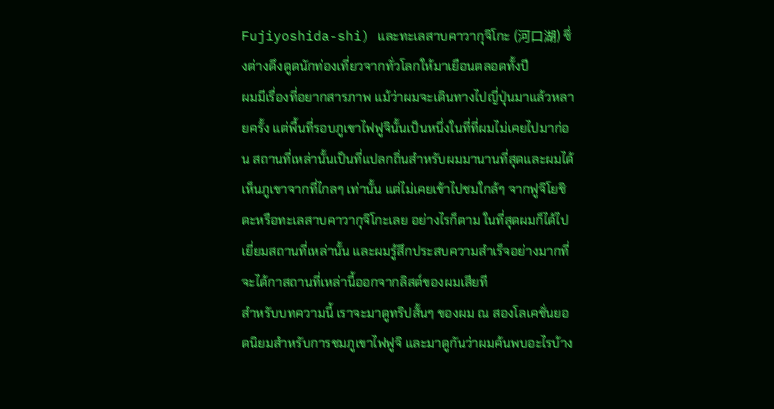Fujiyoshida-shi) และทะเลสาบคาวากุจิโกะ (河口湖) ซึ่งต่างดึงดูดนักท่องเที่ยวจากทั่วโลกให้มาเยือนตลอดทั้งปี
ผมมีเรื่องที่อยากสารภาพ แม้ว่าผมจะเดินทางไปญี่ปุ่นมาแล้วหลายครั้ง แต่พื้นที่รอบภูเขาไฟฟูจินั้นเป็นหนึ่งในที่ที่ผมไม่เคยไปมาก่อน สถานที่เหล่านั้นเป็นที่แปลกถิ่นสำหรับผมมานานที่สุดและผมได้เห็นภูเขาจากที่ไกลๆ เท่านั้น แต่ไม่เคยเข้าไปชมใกล้ๆ จากฟูจิโยชิดะหรือทะเลสาบคาวากุจิโกะเลย อย่างไรก็ตาม ในที่สุดผมก็ได้ไปเยี่ยมสถานที่เหล่านั้น และผมรู้สึกประสบความสำเร็จอย่างมากที่จะได้กาสถานที่เหล่านี้ออกจากลิสต์ของผมเสียที
สำหรับบทความนี้ เราจะมาดูทริปสั้นๆ ของผม ณ สองโลเคชั่นยอดนิยมสำหรับการชมภูเขาไฟฟูจิ และมาดูกันว่าผมค้นพบอะไรบ้าง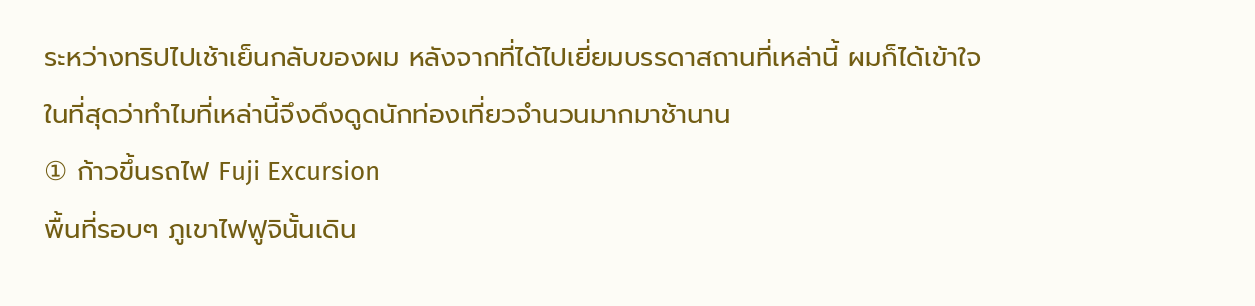ระหว่างทริปไปเช้าเย็นกลับของผม หลังจากที่ได้ไปเยี่ยมบรรดาสถานที่เหล่านี้ ผมก็ได้เข้าใจในที่สุดว่าทำไมที่เหล่านี้จึงดึงดูดนักท่องเที่ยวจำนวนมากมาช้านาน
① ก้าวขึ้นรถไฟ Fuji Excursion
พื้นที่รอบๆ ภูเขาไฟฟูจินั้นเดิน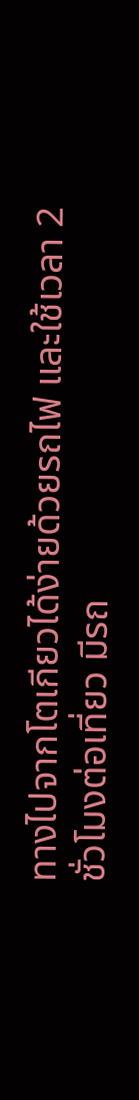ทางไปจากโตเกียวได้ง่ายด้วยรถไฟ และใช้เวลา 2 ชั่วโมงต่อเที่ยว มีรถ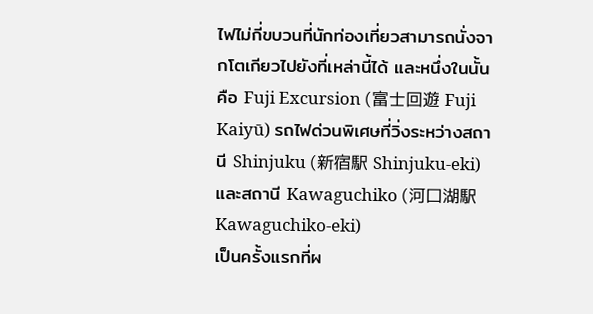ไฟไม่กี่ขบวนที่นักท่องเที่ยวสามารถนั่งจากโตเกียวไปยังที่เหล่านี้ได้ และหนึ่งในนั้นคือ Fuji Excursion (富士回遊 Fuji Kaiyū) รถไฟด่วนพิเศษที่วิ่งระหว่างสถานี Shinjuku (新宿駅 Shinjuku-eki) และสถานี Kawaguchiko (河口湖駅 Kawaguchiko-eki)
เป็นครั้งแรกที่ผ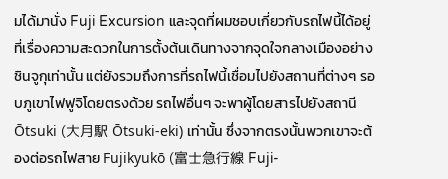มได้มานั่ง Fuji Excursion และจุดที่ผมชอบเกี่ยวกับรถไฟนี้ได้อยู่ที่เรื่องความสะดวกในการตั้งต้นเดินทางจากจุดใจกลางเมืองอย่างชินจูกุเท่านั้น แต่ยังรวมถึงการที่รถไฟนี้เชื่อมไปยังสถานที่ต่างๆ รอบภูเขาไฟฟูจิโดยตรงด้วย รถไฟอื่นๆ จะพาผู้โดยสารไปยังสถานี Ōtsuki (大月駅 Ōtsuki-eki) เท่านั้น ซึ่งจากตรงนั้นพวกเขาจะต้องต่อรถไฟสาย Fujikyukō (富士急行線 Fuji-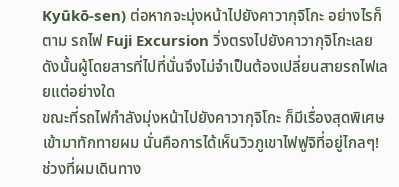Kyūkō-sen) ต่อหากจะมุ่งหน้าไปยังคาวากุจิโกะ อย่างไรก็ตาม รถไฟ Fuji Excursion วิ่งตรงไปยังคาวากุจิโกะเลย ดังนั้นผู้โดยสารที่ไปที่นั่นจึงไม่จำเป็นต้องเปลี่ยนสายรถไฟเลยแต่อย่างใด
ขณะที่รถไฟกำลังมุ่งหน้าไปยังคาวากุจิโกะ ก็มีเรื่องสุดพิเศษเข้ามาทักทายผม นั่นคือการได้เห็นวิวภูเขาไฟฟูจิที่อยู่ไกลๆ! ช่วงที่ผมเดินทาง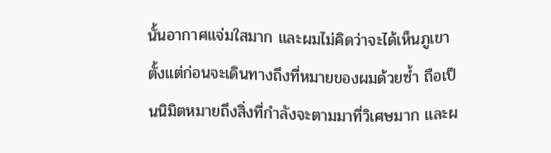นั้นอากาศแจ่มใสมาก และผมไม่คิดว่าจะได้เห็นภูเขาตั้งแต่ก่อนจะเดินทางถึงที่หมายของผมด้วยซ้ำ ถือเป็นนิมิตหมายถึงสิ่งที่กำลังจะตามมาที่วิเศษมาก และผ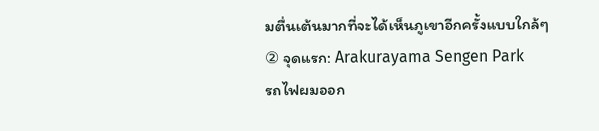มตื่นเต้นมากที่จะได้เห็นภูเขาอีกครั้งแบบใกล้ๆ
② จุดแรก: Arakurayama Sengen Park
รถไฟผมออก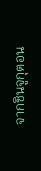จากชินจูกุตอน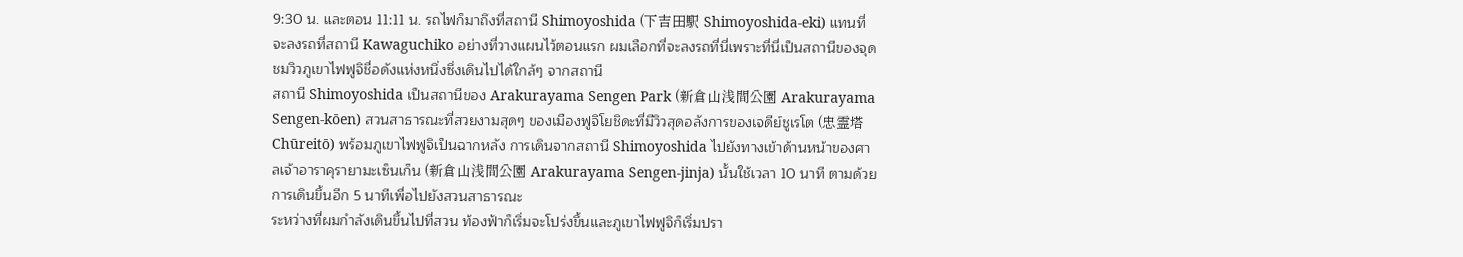9:30 น. และตอน 11:11 น. รถไฟก็มาถึงที่สถานี Shimoyoshida (下吉田駅 Shimoyoshida-eki) แทนที่จะลงรถที่สถานี Kawaguchiko อย่างที่วางแผนไว้ตอนแรก ผมเลือกที่จะลงรถที่นี่เพราะที่นี่เป็นสถานีของจุดชมวิวภูเขาไฟฟูจิชื่อดังแห่งหนึ่งซึ่งเดินไปได้ใกล้ๆ จากสถานี
สถานี Shimoyoshida เป็นสถานีของ Arakurayama Sengen Park (新倉山浅間公園 Arakurayama Sengen-kōen) สวนสาธารณะที่สวยงามสุดๆ ของเมืองฟูจิโยชิดะที่มีวิวสุดอลังการของเจดีย์ชูเรโต (忠霊塔 Chūreitō) พร้อมภูเขาไฟฟูจิเป็นฉากหลัง การเดินจากสถานี Shimoyoshida ไปยังทางเข้าด้านหน้าของศาลเจ้าอาราคุรายามะเซ็นเก็น (新倉山浅間公園 Arakurayama Sengen-jinja) นั้นใช้เวลา 10 นาที ตามด้วยการเดินขึ้นอีก 5 นาทีเพื่อไปยังสวนสาธารณะ
ระหว่างที่ผมกำลังเดินขึ้นไปที่สวน ท้องฟ้าก็เริ่มจะโปร่งขึ้นและภูเขาไฟฟูจิก็เริ่มปรา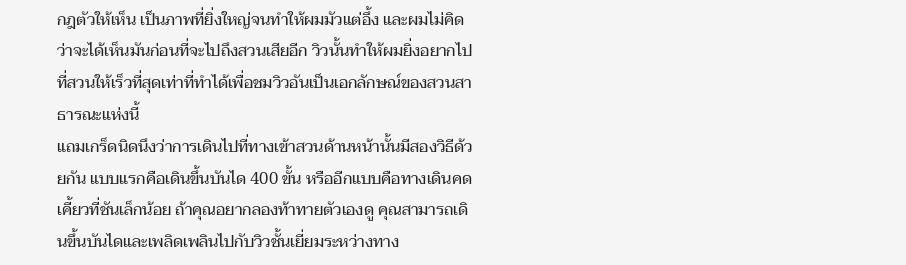กฎตัวให้เห็น เป็นภาพที่ยิ่งใหญ่จนทำให้ผมมัวแต่อึ้ง และผมไม่คิดว่าจะได้เห็นมันก่อนที่จะไปถึงสวนเสียอีก วิวนั้นทำให้ผมยิ่งอยากไปที่สวนให้เร็วที่สุดเท่าที่ทำได้เพื่อชมวิวอันเป็นเอกลักษณ์ของสวนสาธารณะแห่งนี้
แถมเกร็ดนิดนึงว่าการเดินไปที่ทางเข้าสวนด้านหน้านั้นมีสองวิธีด้วยกัน แบบแรกคือเดินขึ้นบันได 400 ขั้น หรืออีกแบบคือทางเดินคดเคี้ยวที่ชันเล็กน้อย ถ้าคุณอยากลองท้าทายตัวเองดู คุณสามารถเดินขึ้นบันไดและเพลิดเพลินไปกับวิวชั้นเยี่ยมระหว่างทาง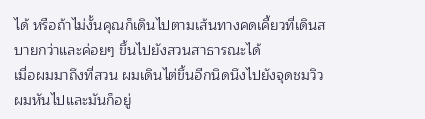ได้ หรือถ้าไม่งั้นคุณก็เดินไปตามเส้นทางคดเคี้ยวที่เดินสบายกว่าและค่อยๆ ขึ้นไปยังสวนสาธารณะได้
เมื่อผมมาถึงที่สวน ผมเดินไต่ขึ้นอีกนิดนึงไปยังจุดชมวิว ผมหันไปและมันก็อยู่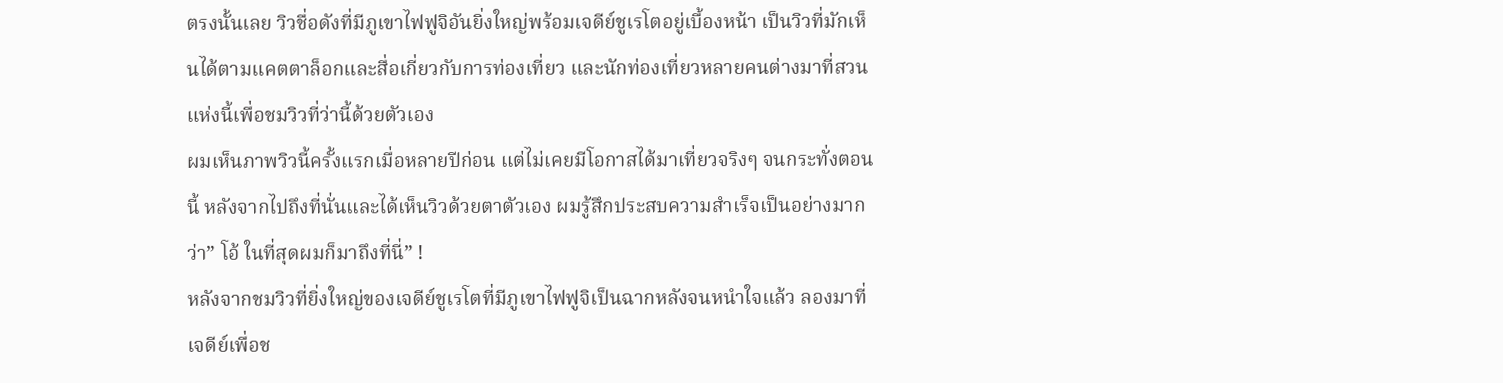ตรงนั้นเลย วิวชื่อดังที่มีภูเขาไฟฟูจิอันยิ่งใหญ่พร้อมเจดีย์ชูเรโตอยู่เบื้องหน้า เป็นวิวที่มักเห็นได้ตามแคตตาล็อกและสื่อเกี่ยวกับการท่องเที่ยว และนักท่องเที่ยวหลายคนต่างมาที่สวนแห่งนี้เพื่อชมวิวที่ว่านี้ด้วยตัวเอง
ผมเห็นภาพวิวนี้ครั้งแรกเมื่อหลายปีก่อน แต่ไม่เคยมีโอกาสได้มาเที่ยวจริงๆ จนกระทั่งตอนนี้ หลังจากไปถึงที่นั่นและได้เห็นวิวด้วยตาตัวเอง ผมรู้สึกประสบความสำเร็จเป็นอย่างมากว่า” โอ้ ในที่สุดผมก็มาถึงที่นี่” !
หลังจากชมวิวที่ยิ่งใหญ่ของเจดีย์ชูเรโตที่มีภูเขาไฟฟูจิเป็นฉากหลังจนหนำใจแล้ว ลองมาที่เจดีย์เพื่อช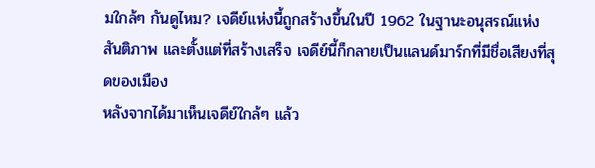มใกล้ๆ กันดูไหม? เจดีย์แห่งนี้ถูกสร้างขึ้นในปี 1962 ในฐานะอนุสรณ์แห่งสันติภาพ และตั้งแต่ที่สร้างเสร็จ เจดีย์นี้ก็กลายเป็นแลนด์มาร์กที่มีชื่อเสียงที่สุดของเมือง
หลังจากได้มาเห็นเจดีย์ใกล้ๆ แล้ว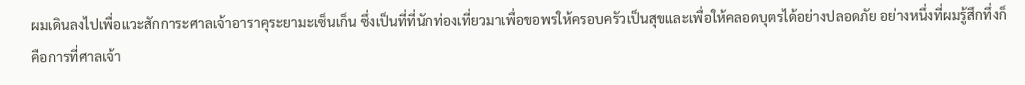ผมเดินลงไปเพื่อแวะสักการะศาลเจ้าอาราคุระยามะเซ็นเก็น ซึ่งเป็นที่ที่นักท่องเที่ยวมาเพื่อขอพรให้ครอบครัวเป็นสุขและเพื่อให้คลอดบุตรได้อย่างปลอดภัย อย่างหนึ่งที่ผมรู้สึกทึ่งก็คือการที่ศาลเจ้า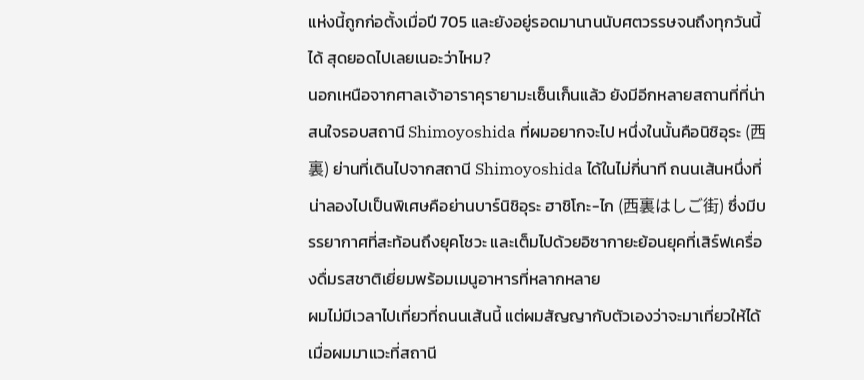แห่งนี้ถูกก่อตั้งเมื่อปี 705 และยังอยู่รอดมานานนับศตวรรษจนถึงทุกวันนี้ได้ สุดยอดไปเลยเนอะว่าไหม?
นอกเหนือจากศาลเจ้าอาราคุรายามะเซ็นเก็นแล้ว ยังมีอีกหลายสถานที่ที่น่าสนใจรอบสถานี Shimoyoshida ที่ผมอยากจะไป หนึ่งในนั้นคือนิชิอุระ (西裏) ย่านที่เดินไปจากสถานี Shimoyoshida ได้ในไม่กี่นาที ถนนเส้นหนึ่งที่น่าลองไปเป็นพิเศษคือย่านบาร์นิชิอุระ ฮาชิโกะ-ไก (西裏はしご街) ซึ่งมีบรรยากาศที่สะท้อนถึงยุคโชวะ และเต็มไปด้วยอิซากายะย้อนยุคที่เสิร์ฟเครื่องดื่มรสชาติเยี่ยมพร้อมเมนูอาหารที่หลากหลาย
ผมไม่มีเวลาไปเที่ยวที่ถนนเส้นนี้ แต่ผมสัญญากับตัวเองว่าจะมาเที่ยวให้ได้เมื่อผมมาแวะที่สถานี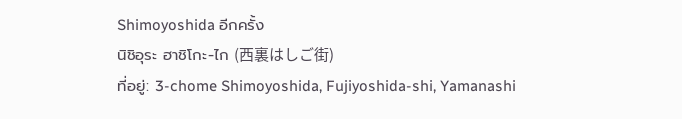Shimoyoshida อีกครั้ง
นิชิอุระ ฮาชิโกะ-ไก (西裏はしご街)
ที่อยู่: 3-chome Shimoyoshida, Fujiyoshida-shi, Yamanashi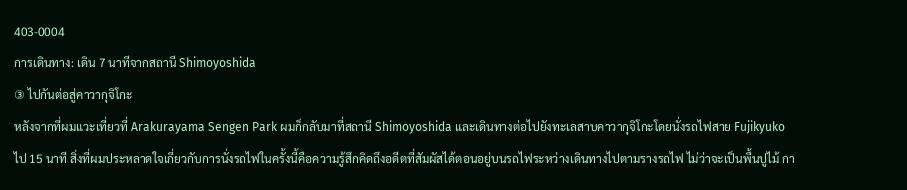403-0004
การเดินทาง: เดิน 7 นาทีจากสถานี Shimoyoshida
③ ไปกันต่อสู่คาวากุจิโกะ
หลังจากที่ผมแวะเที่ยวที่ Arakurayama Sengen Park ผมก็กลับมาที่สถานี Shimoyoshida และเดินทางต่อไปยังทะเลสาบคาวากุจิโกะโดยนั่งรถไฟสาย Fujikyuko ไป 15 นาที สิ่งที่ผมประหลาดใจเกี่ยวกับการนั่งรถไฟในครั้งนี้คือความรู้สึกคิดถึงอดีตที่สัมผัสได้ตอนอยู่บนรถไฟระหว่างเดินทางไปตามรางรถไฟ ไม่ว่าจะเป็นพื้นปูไม้ กา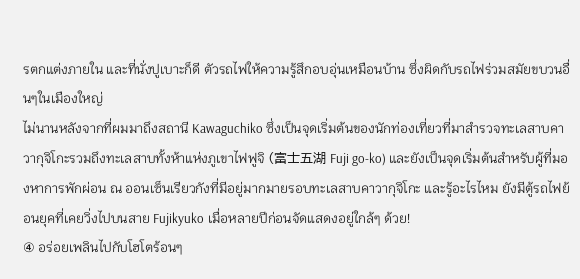รตกแต่งภายใน และที่นั่งปูเบาะก็ดี ตัวรถไฟให้ความรู้สึกอบอุ่นเหมือนบ้าน ซึ่งผิดกับรถไฟร่วมสมัยขบวนอื่นๆในเมืองใหญ่
ไม่นานหลังจากที่ผมมาถึงสถานี Kawaguchiko ซึ่งเป็นจุดเริ่มต้นของนักท่องเที่ยวที่มาสำรวจทะเลสาบคาวากุจิโกะรวมถึงทะเลสาบทั้งห้าแห่งภูเขาไฟฟูจิ (富士五湖 Fuji go-ko) และยังเป็นจุดเริ่มต้นสำหรับผู้ที่มองหาการพักผ่อน ณ ออนเซ็นเรียวกังที่มีอยู่มากมายรอบทะเลสาบคาวากุจิโกะ และรู้อะไรไหม ยังมีตู้รถไฟย้อนยุคที่เคยวิ่งไปบนสาย Fujikyuko เมื่อหลายปีก่อนจัดแสดงอยู่ใกล้ๆ ด้วย!
④ อร่อยเพลินไปกับโฮโตร้อนๆ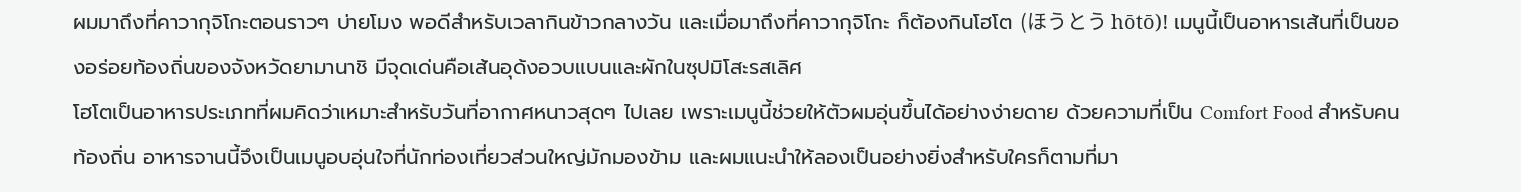ผมมาถึงที่คาวากุจิโกะตอนราวๆ บ่ายโมง พอดีสำหรับเวลากินข้าวกลางวัน และเมื่อมาถึงที่คาวากุจิโกะ ก็ต้องกินโฮโต (ほうとう hōtō)! เมนูนี้เป็นอาหารเส้นที่เป็นของอร่อยท้องถิ่นของจังหวัดยามานาชิ มีจุดเด่นคือเส้นอุด้งอวบแบนและผักในซุปมิโสะรสเลิศ
โฮโตเป็นอาหารประเภทที่ผมคิดว่าเหมาะสำหรับวันที่อากาศหนาวสุดๆ ไปเลย เพราะเมนูนี้ช่วยให้ตัวผมอุ่นขึ้นได้อย่างง่ายดาย ด้วยความที่เป็น Comfort Food สำหรับคนท้องถิ่น อาหารจานนี้จึงเป็นเมนูอบอุ่นใจที่นักท่องเที่ยวส่วนใหญ่มักมองข้าม และผมแนะนำให้ลองเป็นอย่างยิ่งสำหรับใครก็ตามที่มา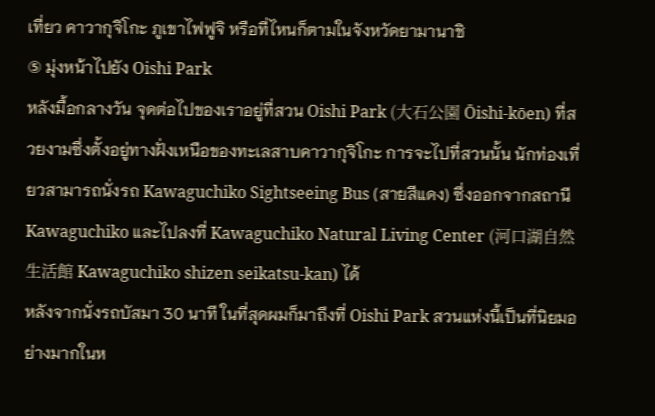เที่ยว คาวากุจิโกะ ภูเขาไฟฟูจิ หรือที่ไหนก็ตามในจังหวัดยามานาชิ
⑤ มุ่งหน้าไปยัง Oishi Park
หลังมื้อกลางวัน จุดต่อไปของเราอยู่ที่สวน Oishi Park (大石公園 Ōishi-kōen) ที่สวยงามซึ่งตั้งอยู่ทางฝั่งเหนือของทะเลสาบคาวากุจิโกะ การจะไปที่สวนนั้น นักท่องเที่ยวสามารถนั่งรถ Kawaguchiko Sightseeing Bus (สายสีแดง) ซึ่งออกจากสถานี Kawaguchiko และไปลงที่ Kawaguchiko Natural Living Center (河口湖自然生活館 Kawaguchiko shizen seikatsu-kan) ได้
หลังจากนั่งรถบัสมา 30 นาที ในที่สุดผมก็มาถึงที่ Oishi Park สวนแห่งนี้เป็นที่นิยมอย่างมากในห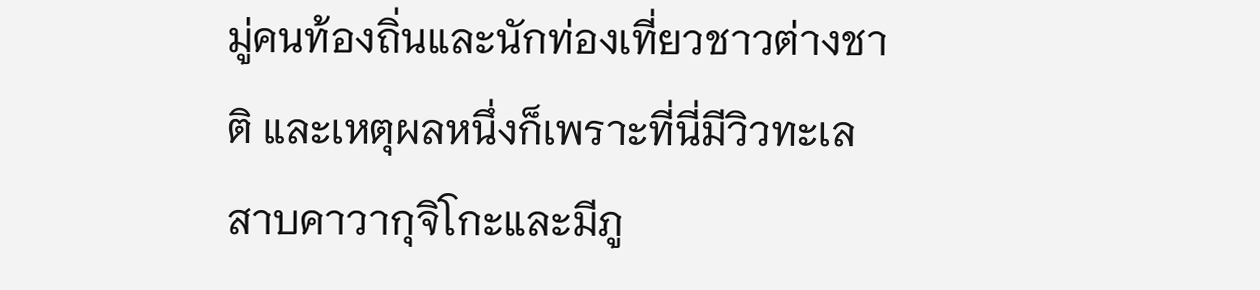มู่คนท้องถิ่นและนักท่องเที่ยวชาวต่างชาติ และเหตุผลหนึ่งก็เพราะที่นี่มีวิวทะเลสาบคาวากุจิโกะและมีภู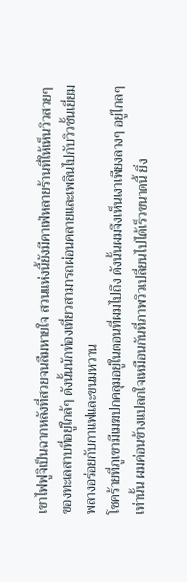เขาไฟฟูจิเป็นฉากหลังที่สวยจนลืมหายใจ สวนแห่งนี้ยังมีคาเฟ่หลายร้านที่ให้เห็นวิวสวยๆ ของทะเลสาบที่อยู่ใกล้ๆ ดังนั้นนักท่องเที่ยวสามารถผ่อนคลายและเพลินไปกับวิวชั้นเยี่ยมพลางอร่อยกับกาแฟและขนมหวาน
โชคร้ายที่ภูเขามีเมฆปกคลุมอยู่ในตอนที่ผมไปถึง ดังนั้นผมจึงเห็นเงาเพียงลางๆ อยู่ไกลๆ เท่านั้น ผมค่อนข้างแปลกใจเหมือนกันที่ภาพวิวเปลี่ยนไปได้เร็วขนาดนี้ ยิ่ง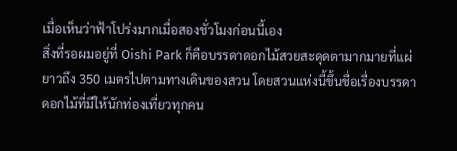เมื่อเห็นว่าฟ้าโปร่งมากเมื่อสองชั่วโมงก่อนนี้เอง
สิ่งที่รอผมอยู่ที่ Oishi Park ก็คือบรรดาดอกไม้สวยสะดุดตามากมายที่แผ่ยาวถึง 350 เมตรไปตามทางเดินของสวน โดยสวนแห่งนี้ขึ้นชื่อเรื่องบรรดาดอกไม้ที่มีให้นักท่องเที่ยวทุกคน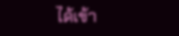ได้เข้า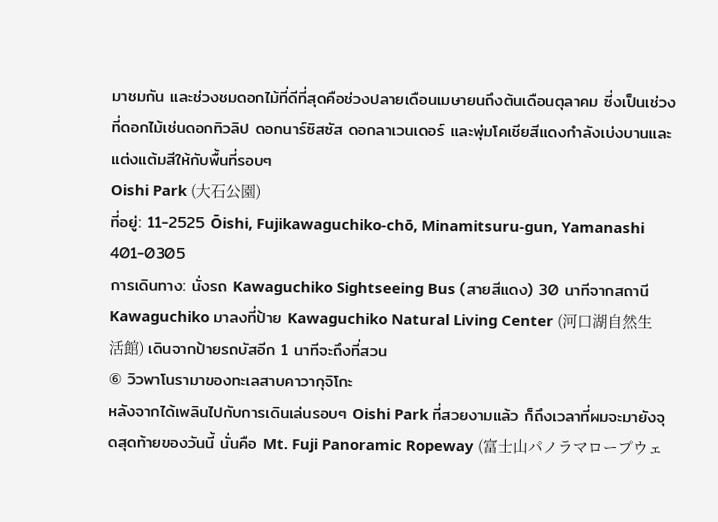มาชมกัน และช่วงชมดอกไม้ที่ดีที่สุดคือช่วงปลายเดือนเมษายนถึงต้นเดือนตุลาคม ซี่งเป็นเช่วงที่ดอกไม้เช่นดอกทิวลิป ดอกนาร์ซิสซัส ดอกลาเวนเดอร์ และพุ่มโคเชียสีแดงกำลังเบ่งบานและแต่งแต้มสีให้กับพื้นที่รอบๆ
Oishi Park (大石公園)
ที่อยู่: 11-2525 Ōishi, Fujikawaguchiko-chō, Minamitsuru-gun, Yamanashi 401-0305
การเดินทาง: นั่งรถ Kawaguchiko Sightseeing Bus (สายสีแดง) 30 นาทีจากสถานี Kawaguchiko มาลงที่ป้าย Kawaguchiko Natural Living Center (河口湖自然生活館) เดินจากป้ายรถบัสอีก 1 นาทีจะถึงที่สวน
⑥ วิวพาโนรามาของทะเลสาบคาวากุจิโกะ
หลังจากได้เพลินไปกับการเดินเล่นรอบๆ Oishi Park ที่สวยงามแล้ว ก็ถึงเวลาที่ผมจะมายังจุดสุดท้ายของวันนี้ นั่นคือ Mt. Fuji Panoramic Ropeway (富士山パノラマロープウェ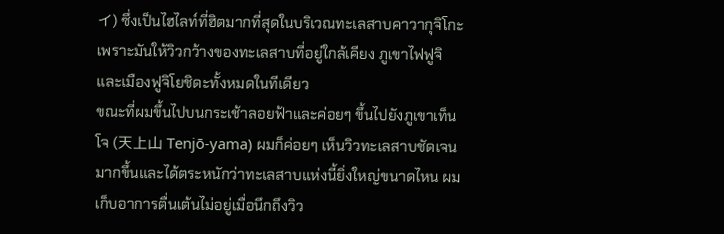イ) ซึ่งเป็นไฮไลท์ที่ฮิตมากที่สุดในบริเวณทะเลสาบคาวากุจิโกะ เพราะมันให้วิวกว้างของทะเลสาบที่อยู่ใกล้เคียง ภูเขาไฟฟูจิ และเมืองฟูจิโยชิดะทั้งหมดในทีเดียว
ขณะที่ผมขึ้นไปบนกระเช้าลอยฟ้าและค่อยๆ ขึ้นไปยังภูเขาเท็นโจ (天上山 Tenjō-yama) ผมก็ค่อยๆ เห็นวิวทะเลสาบชัดเจนมากขึ้นและได้ตระหนักว่าทะเลสาบแห่งนี้ยิ่งใหญ่ขนาดไหน ผมเก็บอาการตื่นเต้นไม่อยู่เมื่อนึกถึงวิว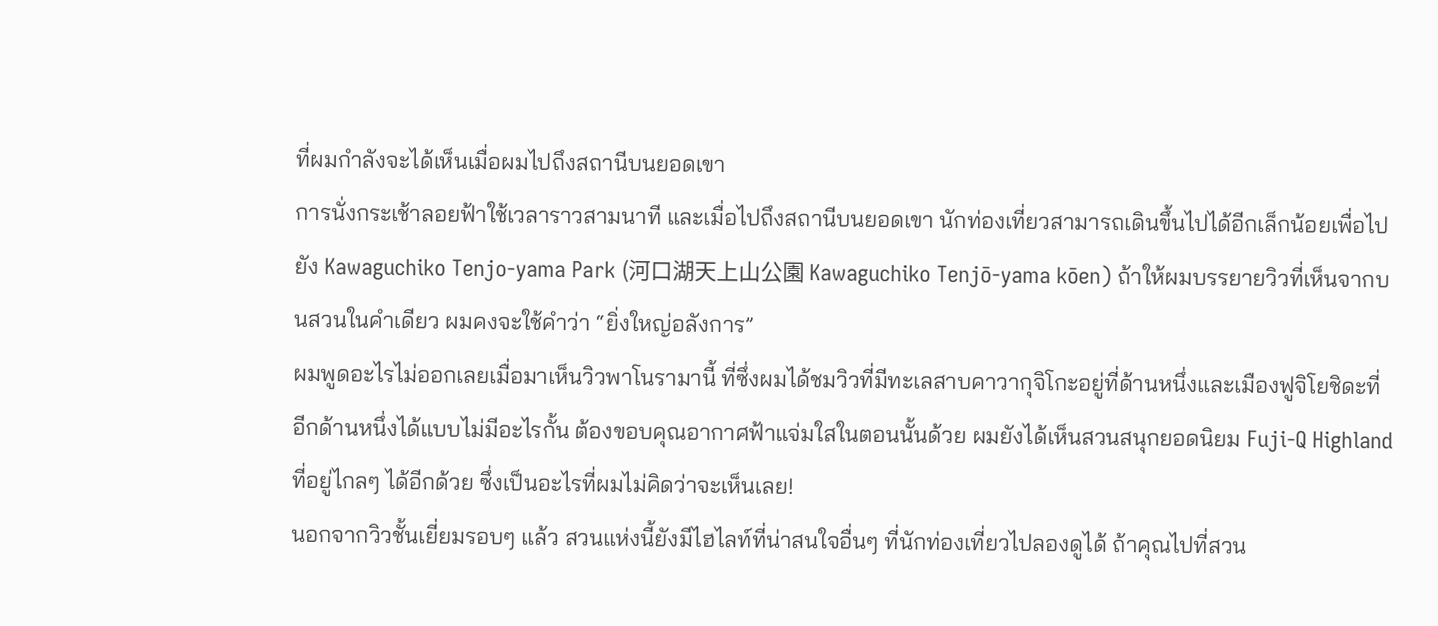ที่ผมกำลังจะได้เห็นเมื่อผมไปถึงสถานีบนยอดเขา
การนั่งกระเช้าลอยฟ้าใช้เวลาราวสามนาที และเมื่อไปถึงสถานีบนยอดเขา นักท่องเที่ยวสามารถเดินขึ้นไปได้อีกเล็กน้อยเพื่อไปยัง Kawaguchiko Tenjo-yama Park (河口湖天上山公園 Kawaguchiko Tenjō-yama kōen) ถ้าให้ผมบรรยายวิวที่เห็นจากบนสวนในคำเดียว ผมคงจะใช้คำว่า “ยิ่งใหญ่อลังการ”
ผมพูดอะไรไม่ออกเลยเมื่อมาเห็นวิวพาโนรามานี้ ที่ซึ่งผมได้ชมวิวที่มีทะเลสาบคาวากุจิโกะอยู่ที่ด้านหนึ่งและเมืองฟูจิโยชิดะที่อีกด้านหนึ่งได้แบบไม่มีอะไรกั้น ต้องขอบคุณอากาศฟ้าแจ่มใสในตอนนั้นด้วย ผมยังได้เห็นสวนสนุกยอดนิยม Fuji-Q Highland ที่อยู่ไกลๆ ได้อีกด้วย ซึ่งเป็นอะไรที่ผมไม่คิดว่าจะเห็นเลย!
นอกจากวิวชั้นเยี่ยมรอบๆ แล้ว สวนแห่งนี้ยังมีไฮไลท์ที่น่าสนใจอื่นๆ ที่นักท่องเที่ยวไปลองดูได้ ถ้าคุณไปที่สวน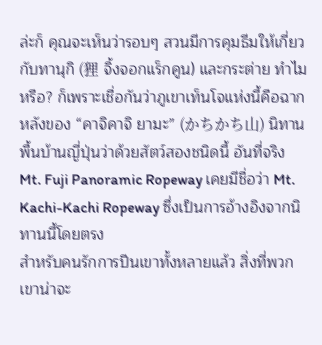ล่ะก็ คุณจะเห็นว่ารอบๆ สวนมีการคุมธีมให้เกี่ยวกับทานุกิ (狸 จิ้งจอกแร็กคูน) และกระต่าย ทำไมหรือ? ก็เพราะเชื่อกันว่าภูเขาเท็นโจแห่งนี้คือฉากหลังของ “คาจิคาจิ ยามะ” (かちかち山) นิทานพื้นบ้านญี่ปุ่นว่าด้วยสัตว์สองชนิดนี้ อันที่จริง Mt. Fuji Panoramic Ropeway เคยมีชื่อว่า Mt. Kachi-Kachi Ropeway ซึ่งเป็นการอ้างอิงจากนิทานนี้โดยตรง
สำหรับคนรักการปีนเขาทั้งหลายแล้ว สิ่งที่พวกเขาน่าจะ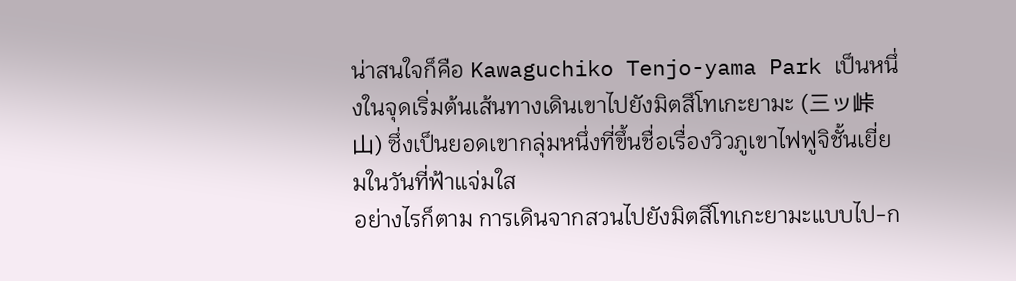น่าสนใจก็คือ Kawaguchiko Tenjo-yama Park เป็นหนึ่งในจุดเริ่มต้นเส้นทางเดินเขาไปยังมิตสึโทเกะยามะ (三ッ峠山) ซึ่งเป็นยอดเขากลุ่มหนึ่งที่ขึ้นชื่อเรื่องวิวภูเขาไฟฟูจิชั้นเยี่ยมในวันที่ฟ้าแจ่มใส
อย่างไรก็ตาม การเดินจากสวนไปยังมิตสึโทเกะยามะแบบไป-ก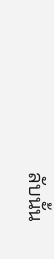ลับนั้น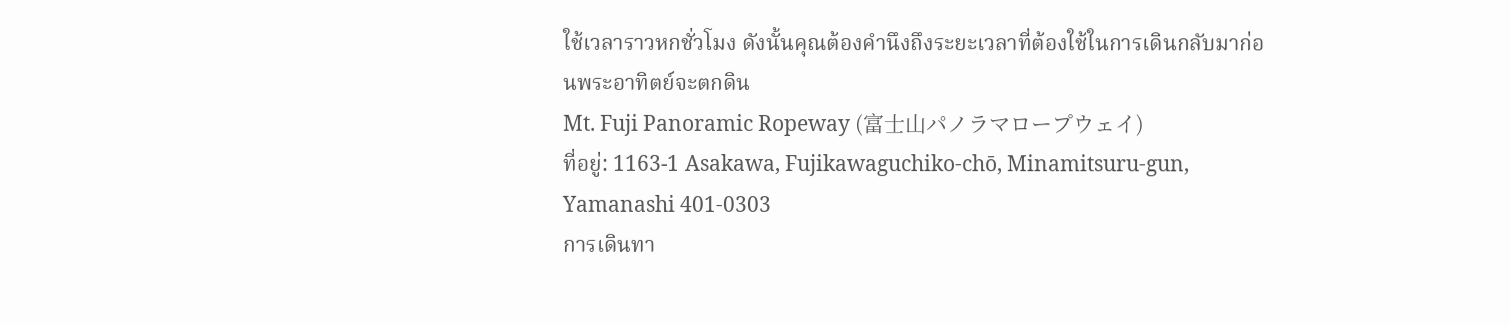ใช้เวลาราวหกชั่วโมง ดังนั้นคุณต้องคำนึงถึงระยะเวลาที่ต้องใช้ในการเดินกลับมาก่อนพระอาทิตย์จะตกดิน
Mt. Fuji Panoramic Ropeway (富士山パノラマロープウェイ)
ที่อยู่: 1163-1 Asakawa, Fujikawaguchiko-chō, Minamitsuru-gun, Yamanashi 401-0303
การเดินทา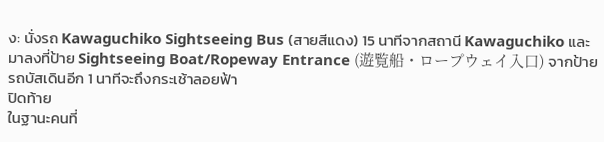ง: นั่งรถ Kawaguchiko Sightseeing Bus (สายสีแดง) 15 นาทีจากสถานี Kawaguchiko และมาลงที่ป้าย Sightseeing Boat/Ropeway Entrance (遊覧船・ロープウェイ入口) จากป้ายรถบัสเดินอีก 1 นาทีจะถึงกระเช้าลอยฟ้า
ปิดท้าย
ในฐานะคนที่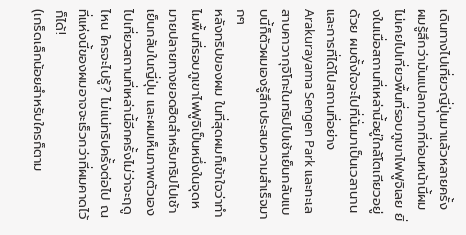เดินทางไปเที่ยวญี่ปุ่นมาแล้วหลายครั้ง ผมรู้สึกว่ามันแปลกมากที่ก่อนหน้านี้ผมไม่เคยไปเที่ยวพื้นที่รอบภูเขาไฟฟูจิเลย ยิ่งในเมื่อสถานที่เหล่านี้อยู่ใกล้โตเกียวอยู่ด้วย ผมตั้งใจจะไปที่นั่นมาเป็นเวลานาน และการที่ได้ไปสถานที่อย่าง Arakurayama Sengen Park และทะเลสาบคาวากุจิโกะในทริปไปเช้าเย็นกลับแบบนี้ก็ตัวผมเองรู้สึกประสบความสำเร็จมากๆ
หลังทริปของผม ในที่สุดผมก็เข้าใจว่าทำไมพื้นที่รอบภูเขาไฟฟูจิเป็นหนึ่งในจุดหมายปลายทางยอดฮิตสำหรับทริปไปเช้าเย็นกลับในญี่ปุ่น และผมเห็นภาพตัวเองไปเที่ยวสถานที่เหล่านี้อีกครั้งไม่ว่าจะฤดูไหน ใครจะไปรู้? ไม่แน่ทริปครั้งต่อไป ณ ที่แห่งนี้ของผมอาจจะเร็วกว่าที่ผมคาดไว้ก็ได้!
(เกร็ดเล็กน้อยสำหรับใครก็ตาม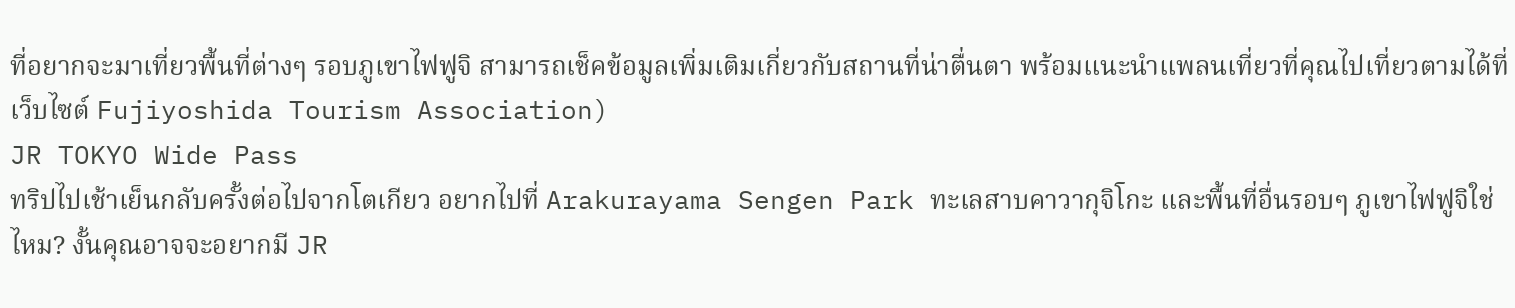ที่อยากจะมาเที่ยวพื้นที่ต่างๆ รอบภูเขาไฟฟูจิ สามารถเช็คข้อมูลเพิ่มเติมเกี่ยวกับสถานที่น่าตื่นตา พร้อมแนะนำแพลนเที่ยวที่คุณไปเที่ยวตามได้ที่เว็บไซต์ Fujiyoshida Tourism Association)
JR TOKYO Wide Pass
ทริปไปเช้าเย็นกลับครั้งต่อไปจากโตเกียว อยากไปที่ Arakurayama Sengen Park ทะเลสาบคาวากุจิโกะ และพื้นที่อื่นรอบๆ ภูเขาไฟฟูจิใช่ไหม? งั้นคุณอาจจะอยากมี JR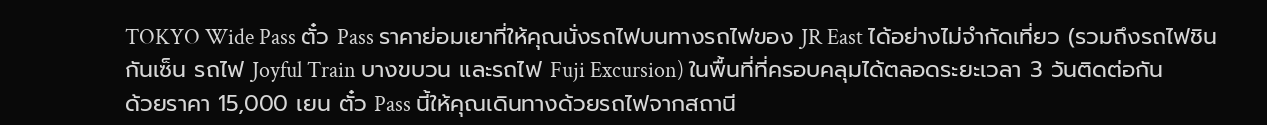TOKYO Wide Pass ตั๋ว Pass ราคาย่อมเยาที่ให้คุณนั่งรถไฟบนทางรถไฟของ JR East ได้อย่างไม่จำกัดเที่ยว (รวมถึงรถไฟชินกันเซ็น รถไฟ Joyful Train บางขบวน และรถไฟ Fuji Excursion) ในพื้นที่ที่ครอบคลุมได้ตลอดระยะเวลา 3 วันติดต่อกัน
ด้วยราคา 15,000 เยน ตั๋ว Pass นี้ให้คุณเดินทางด้วยรถไฟจากสถานี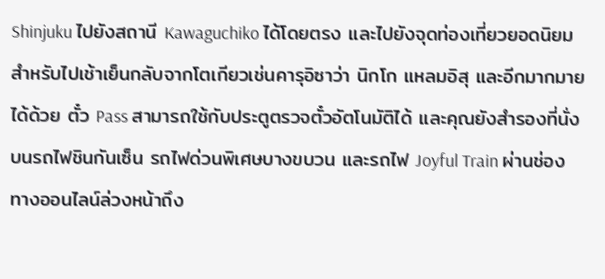Shinjuku ไปยังสถานี Kawaguchiko ได้โดยตรง และไปยังจุดท่องเที่ยวยอดนิยมสำหรับไปเช้าเย็นกลับจากโตเกียวเช่นคารุอิซาว่า นิกโก แหลมอิสุ และอีกมากมายได้ด้วย ตั๋ว Pass สามารถใช้กับประตูตรวจตั๋วอัตโนมัติได้ และคุณยังสำรองที่นั่งบนรถไฟชินกันเซ็น รถไฟด่วนพิเศษบางขบวน และรถไฟ Joyful Train ผ่านช่องทางออนไลน์ล่วงหน้าถึง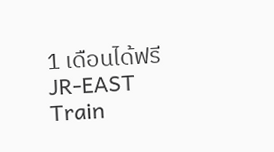1 เดือนได้ฟรีJR-EAST Train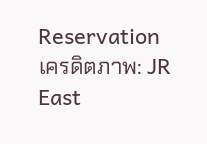Reservation
เครดิตภาพ: JR East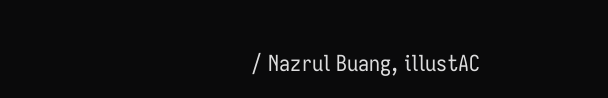/ Nazrul Buang, illustAC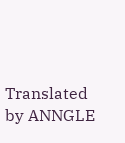Translated by ANNGLE